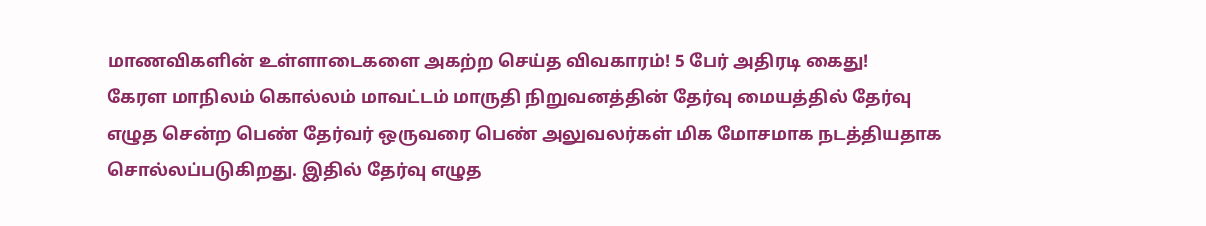மாணவிகளின் உள்ளாடைகளை அகற்ற செய்த விவகாரம்! 5 பேர் அதிரடி கைது!
கேரள மாநிலம் கொல்லம் மாவட்டம் மாருதி நிறுவனத்தின் தேர்வு மையத்தில் தேர்வு எழுத சென்ற பெண் தேர்வர் ஒருவரை பெண் அலுவலர்கள் மிக மோசமாக நடத்தியதாக சொல்லப்படுகிறது. இதில் தேர்வு எழுத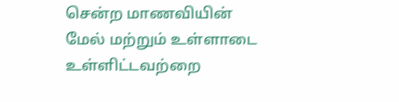சென்ற மாணவியின் மேல் மற்றும் உள்ளாடை உள்ளிட்டவற்றை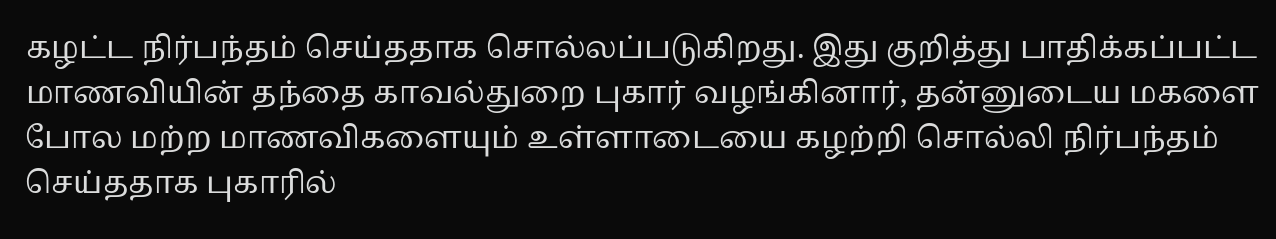கழட்ட நிர்பந்தம் செய்ததாக சொல்லப்படுகிறது. இது குறித்து பாதிக்கப்பட்ட மாணவியின் தந்தை காவல்துறை புகார் வழங்கினார், தன்னுடைய மகளை போல மற்ற மாணவிகளையும் உள்ளாடையை கழற்றி சொல்லி நிர்பந்தம் செய்ததாக புகாரில்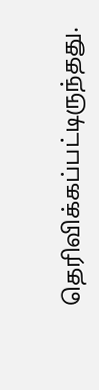தெரிவிக்கப்பட்டிருந்தது.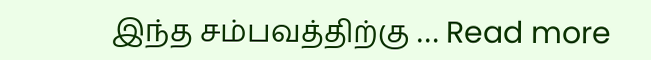இந்த சம்பவத்திற்கு … Read more